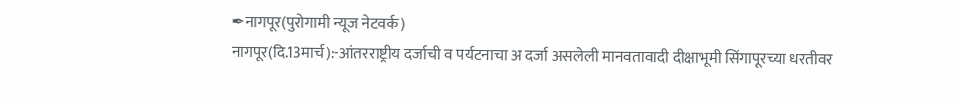✒नागपूर(पुरोगामी न्यूज नेटवर्क)
नागपूर(दि.13मार्च):-आंतरराष्ट्रीय दर्जाची व पर्यटनाचा अ दर्जा असलेली मानवतावादी दीक्षाभूमी सिंगापूरच्या धरतीवर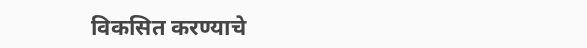विकसित करण्याचे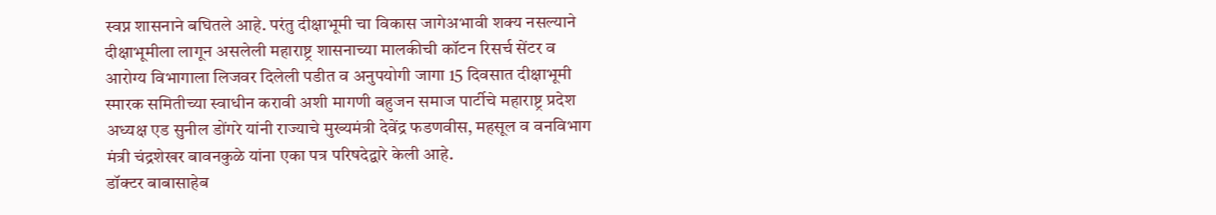स्वप्न शासनाने बघितले आहे. परंतु दीक्षाभूमी चा विकास जागेअभावी शक्य नसल्याने दीक्षाभूमीला लागून असलेली महाराष्ट्र शासनाच्या मालकीची कॉटन रिसर्च सेंटर व आरोग्य विभागाला लिजवर दिलेली पडीत व अनुपयोगी जागा 15 दिवसात दीक्षाभूमी स्मारक समितीच्या स्वाधीन करावी अशी मागणी बहुजन समाज पार्टीचे महाराष्ट्र प्रदेश अध्यक्ष एड सुनील डोंगरे यांनी राज्याचे मुख्यमंत्री देवेंद्र फडणवीस, महसूल व वनविभाग मंत्री चंद्रशेखर बावनकुळे यांना एका पत्र परिषदेद्वारे केली आहे.
डॉक्टर बाबासाहेब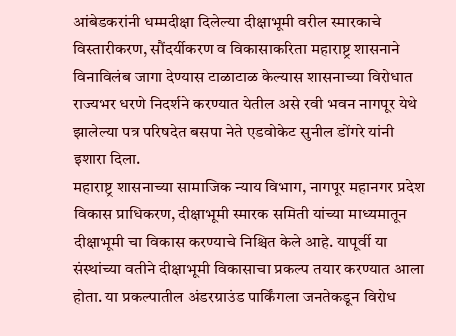आंबेडकरांनी धम्मदीक्षा दिलेल्या दीक्षाभूमी वरील स्मारकाचे विस्तारीकरण, सौंदर्यीकरण व विकासाकरिता महाराष्ट्र शासनाने विनाविलंब जागा देण्यास टाळाटाळ केल्यास शासनाच्या विरोधात राज्यभर धरणे निदर्शने करण्यात येतील असे रवी भवन नागपूर येथे झालेल्या पत्र परिषदेत बसपा नेते एडवोकेट सुनील डोंगरे यांनी इशारा दिला.
महाराष्ट्र शासनाच्या सामाजिक न्याय विभाग, नागपूर महानगर प्रदेश विकास प्राधिकरण, दीक्षाभूमी स्मारक समिती यांच्या माध्यमातून दीक्षाभूमी चा विकास करण्याचे निश्चित केले आहे. यापूर्वी या संस्थांच्या वतीने दीक्षाभूमी विकासाचा प्रकल्प तयार करण्यात आला होता. या प्रकल्पातील अंडरग्राउंड पार्किंगला जनतेकडून विरोध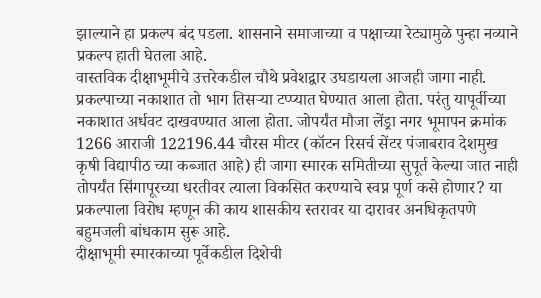झाल्याने हा प्रकल्प बंद पडला. शासनाने समाजाच्या व पक्षाच्या रेट्यामुळे पुन्हा नव्याने प्रकल्प हाती घेतला आहे.
वास्तविक दीक्षाभूमीचे उत्तरेकडील चौथे प्रवेशद्वार उघडायला आजही जागा नाही. प्रकल्पाच्या नकाशात तो भाग तिसऱ्या टप्प्यात घेण्यात आला होता. परंतु यापूर्वीच्या नकाशात अर्धवट दाखवण्यात आला होता. जोपर्यंत मौजा लेंड्रा नगर भूमापन क्रमांक 1266 आराजी 122196.44 चौरस मीटर (कॉटन रिसर्च सेंटर पंजाबराव देशमुख कृषी विद्यापीठ च्या कब्जात आहे) ही जागा स्मारक समितीच्या सुपूर्त केल्या जात नाही तोपर्यंत सिंगापूरच्या धरतीवर त्याला विकसित करण्याचे स्वप्न पूर्ण कसे होणार? या प्रकल्पाला विरोध म्हणून की काय शासकीय स्तरावर या दारावर अनधिकृतपणे बहुमजली बांधकाम सुरू आहे.
दीक्षाभूमी स्मारकाच्या पूर्वेकडील दिशेची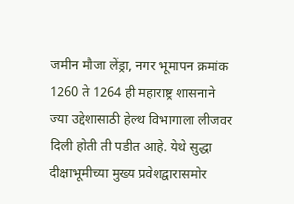जमीन मौजा लेंड्रा, नगर भूमापन क्रमांक 1260 ते 1264 ही महाराष्ट्र शासनाने ज्या उद्देशासाठी हेल्थ विभागाला लीजवर दिली होती ती पडीत आहे. येथे सुद्धा दीक्षाभूमीच्या मुख्य प्रवेशद्वारासमोर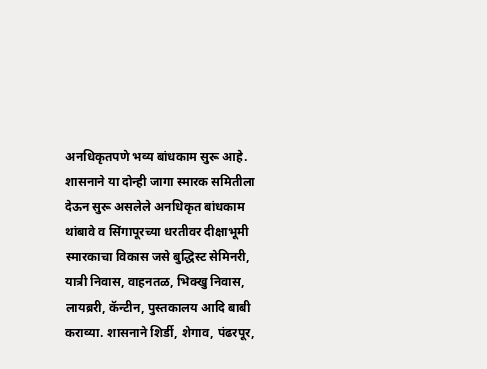अनधिकृतपणे भव्य बांधकाम सुरू आहे.
शासनाने या दोन्ही जागा स्मारक समितीला देऊन सुरू असलेले अनधिकृत बांधकाम थांबावे व सिंगापूरच्या धरतीवर दीक्षाभूमी स्मारकाचा विकास जसे बुद्धिस्ट सेमिनरी, यात्री निवास, वाहनतळ, भिक्खु निवास, लायब्ररी, कॅन्टीन, पुस्तकालय आदि बाबी कराव्या. शासनाने शिर्डी, शेगाव, पंढरपूर,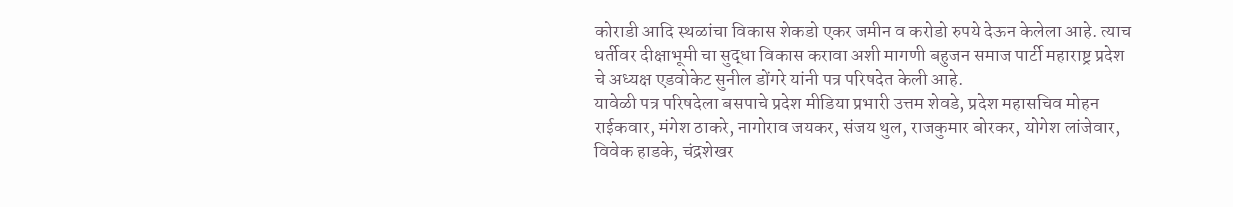कोराडी आदि स्थळांचा विकास शेकडो एकर जमीन व करोडो रुपये देऊन केलेला आहे. त्याच धर्तीवर दीक्षाभूमी चा सुद्धा विकास करावा अशी मागणी बहुजन समाज पार्टी महाराष्ट्र प्रदेश चे अध्यक्ष एडवोकेट सुनील डोंगरे यांनी पत्र परिषदेत केली आहे.
यावेळी पत्र परिषदेला बसपाचे प्रदेश मीडिया प्रभारी उत्तम शेवडे, प्रदेश महासचिव मोहन राईकवार, मंगेश ठाकरे, नागोराव जयकर, संजय थुल, राजकुमार बोरकर, योगेश लांजेवार, विवेक हाडके, चंद्रशेखर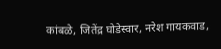कांबळे, जितेंद्र घोडेस्वार, नरेश गायकवाड,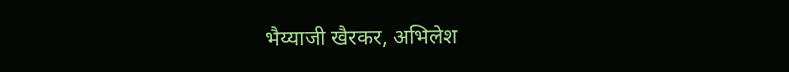भैय्याजी खैरकर, अभिलेश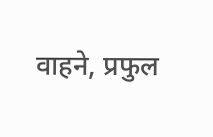वाहने, प्रफुल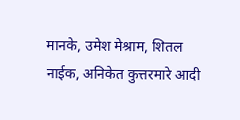मानके, उमेश मेश्राम, शितल नाईक, अनिकेत कुत्तरमारे आदी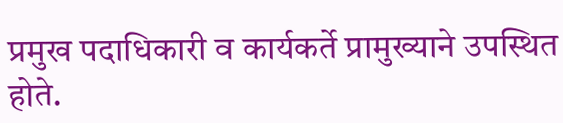प्रमुख पदाधिकारी व कार्यकर्ते प्रामुख्याने उपस्थित होते.